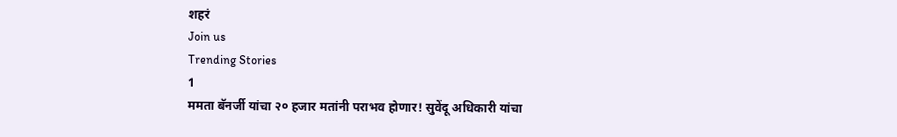शहरं
Join us
Trending Stories
1
ममता बॅनर्जी यांचा २० हजार मतांनी पराभव होणार! सुवेंदू अधिकारी यांचा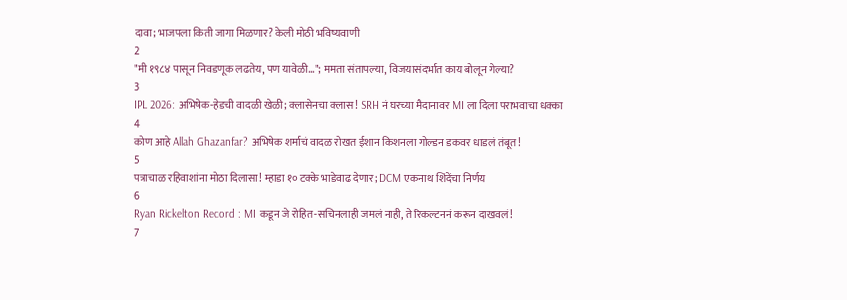दावा; भाजपला किती जागा मिळणार? केली मोठी भविष्यवाणी
2
"मी १९८४ पासून निवडणूक लढतेय, पण यावेळी..."; ममता संतापल्या, विजयासंदर्भात काय बोलून गेल्या?
3
IPL 2026: अभिषेक-हेडची वादळी खेळी; क्लासेनचा क्लास! SRH नं घरच्या मैदानावर MI ला दिला पराभवाचा धक्का
4
कोण आहे Allah Ghazanfar? अभिषेक शर्माचं वादळ रोखत ईशान किशनला गोल्डन डकवर धाडलं तंबूत!
5
पत्राचाळ रहिवाशांना मोठा दिलासा! म्हाडा १० टक्के भाडेवाढ देणार; DCM एकनाथ शिंदेंचा निर्णय
6
Ryan Rickelton Record : MI कडून जे रोहित-सचिनलाही जमलं नाही, ते रिकल्टननं करून दाखवलं!
7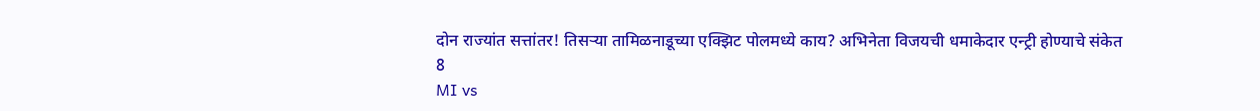दोन राज्यांत सत्तांतर! तिसऱ्या तामिळनाडूच्या एक्झिट पोलमध्ये काय? अभिनेता विजयची धमाकेदार एन्ट्री होण्याचे संकेत
8
MI vs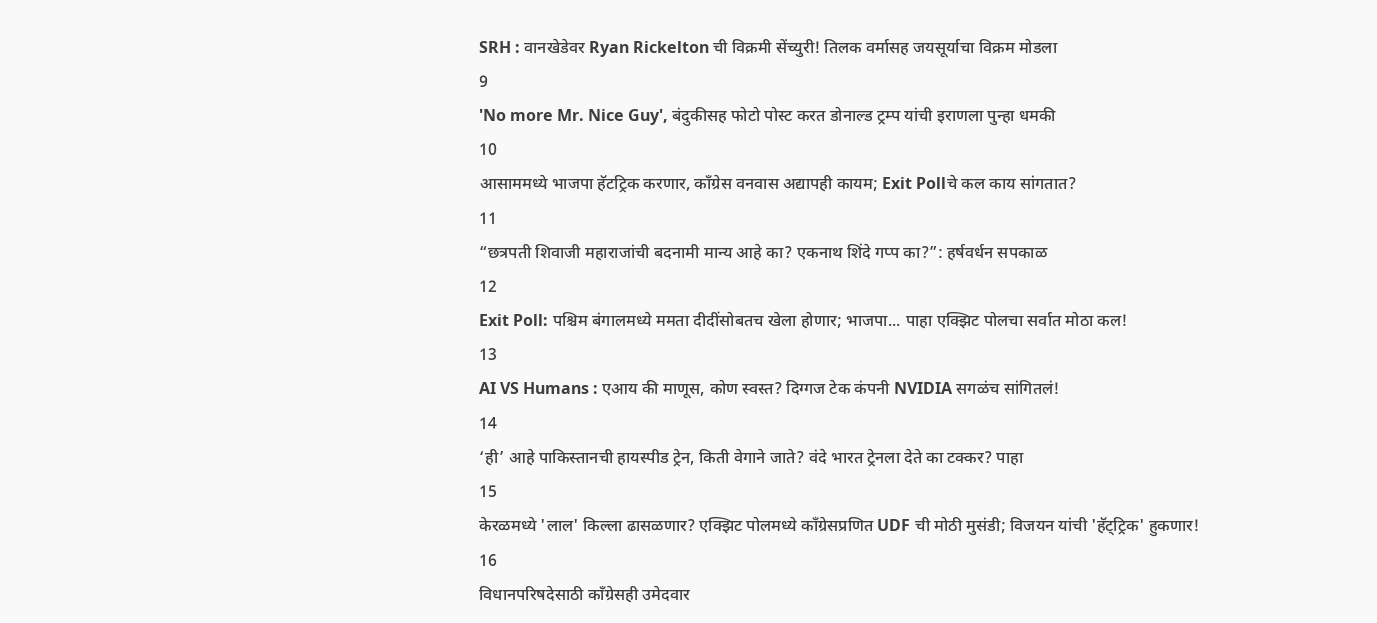SRH : वानखेडेवर Ryan Rickelton ची विक्रमी सेंच्युरी! तिलक वर्मासह जयसूर्याचा विक्रम मोडला
9
'No more Mr. Nice Guy', बंदुकीसह फोटो पोस्ट करत डोनाल्ड ट्रम्प यांची इराणला पुन्हा धमकी
10
आसाममध्ये भाजपा हॅटट्रिक करणार, काँग्रेस वनवास अद्यापही कायम; Exit Pollचे कल काय सांगतात?
11
“छत्रपती शिवाजी महाराजांची बदनामी मान्य आहे का? एकनाथ शिंदे गप्प का?”: हर्षवर्धन सपकाळ
12
Exit Poll: पश्चिम बंगालमध्ये ममता दीदींसोबतच खेला होणार; भाजपा... पाहा एक्झिट पोलचा सर्वात मोठा कल!
13
AI VS Humans : एआय की माणूस, कोण स्वस्त? दिग्गज टेक कंपनी NVIDIA सगळंच सांगितलं!
14
‘ही’ आहे पाकिस्तानची हायस्पीड ट्रेन, किती वेगाने जाते? वंदे भारत ट्रेनला देते का टक्कर? पाहा
15
केरळमध्ये 'लाल' किल्ला ढासळणार? एक्झिट पोलमध्ये काँग्रेसप्रणित UDF ची मोठी मुसंडी; विजयन यांची 'हॅट्ट्रिक' हुकणार!
16
विधानपरिषदेसाठी काँग्रेसही उमेदवार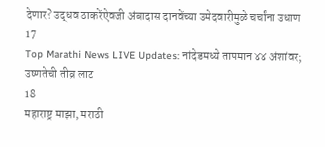देणार? उद्धव ठाकरेंऐवजी अंबादास दानवेंच्या उमेदवारीमुळे चर्चांना उधाण
17
Top Marathi News LIVE Updates: नांदेडमध्ये तापमान ४४ अंशांवर; उष्णतेची तीव्र लाट
18
महाराष्ट्र माझा, मराठी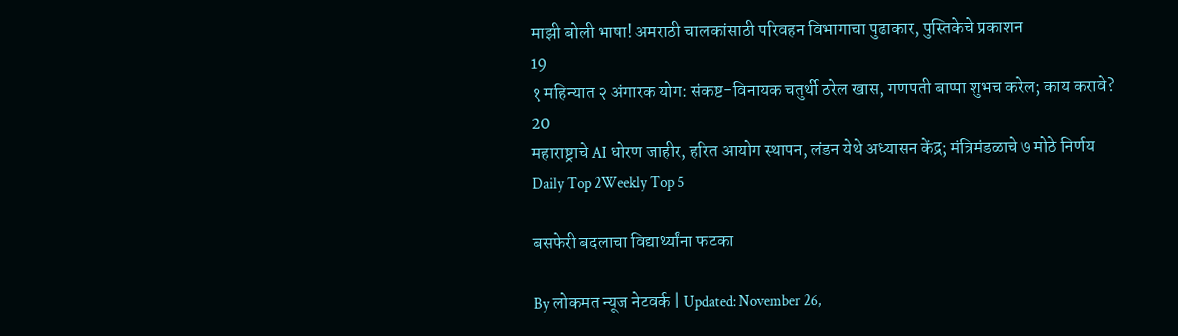माझी बोली भाषा! अमराठी चालकांसाठी परिवहन विभागाचा पुढाकार, पुस्तिकेचे प्रकाशन
19
१ महिन्यात २ अंगारक योग: संकष्ट-विनायक चतुर्थी ठरेल खास, गणपती बाप्पा शुभच करेल; काय करावे?
20
महाराष्ट्राचे AI धोरण जाहीर, हरित आयोग स्थापन, लंडन येथे अध्यासन केंद्र; मंत्रिमंडळाचे ७ मोठे निर्णय
Daily Top 2Weekly Top 5

बसफेरी बदलाचा विद्यार्थ्यांना फटका

By लोकमत न्यूज नेटवर्क | Updated: November 26,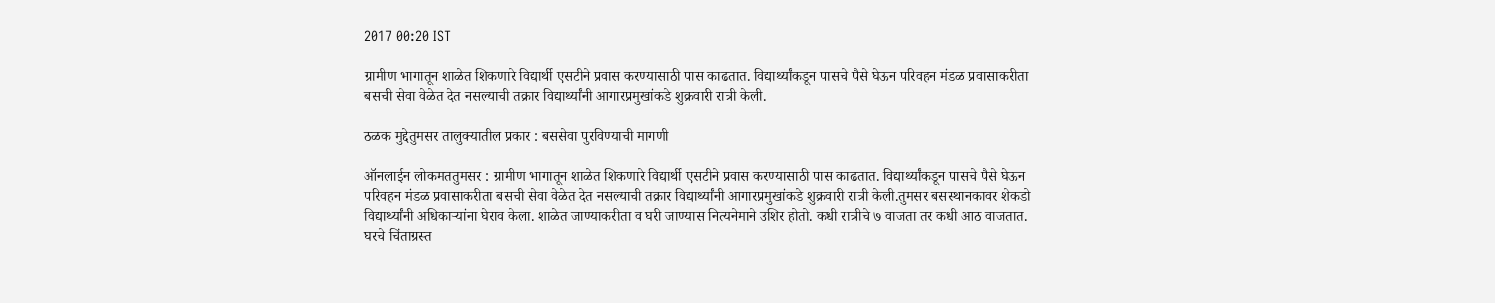2017 00:20 IST

ग्रामीण भागातून शाळेत शिकणारे विद्यार्थी एसटीने प्रवास करण्यासाठी पास काढतात. विद्यार्थ्यांकडून पासचे पैसे घेऊन परिवहन मंडळ प्रवासाकरीता बसची सेवा वेळेत देत नसल्याची तक्रार विद्यार्थ्यांनी आगारप्रमुखांकडे शुक्रवारी रात्री केली.

ठळक मुद्देतुमसर तालुक्यातील प्रकार : बससेवा पुरविण्याची मागणी

ऑनलाईन लोकमततुमसर : ग्रामीण भागातून शाळेत शिकणारे विद्यार्थी एसटीने प्रवास करण्यासाठी पास काढतात. विद्यार्थ्यांकडून पासचे पैसे घेऊन परिवहन मंडळ प्रवासाकरीता बसची सेवा वेळेत देत नसल्याची तक्रार विद्यार्थ्यांनी आगारप्रमुखांकडे शुक्रवारी रात्री केली.तुमसर बसस्थानकावर शेकडो विद्यार्थ्यांनी अधिकाऱ्यांना घेराव केला. शाळेत जाण्याकरीता व घरी जाण्यास नित्यनेमाने उशिर होतो. कधी रात्रीचे ७ वाजता तर कधी आठ वाजतात. घरचे चिंताग्रस्त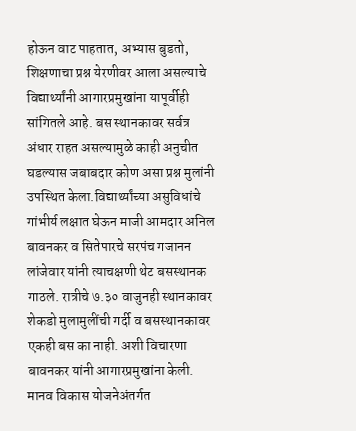होऊन वाट पाहतात, अभ्यास बुडतो, शिक्षणाचा प्रश्न येरणीवर आला असल्याचे विद्यार्थ्यांनी आगारप्रमुखांना यापूर्वीही सांगितले आहे. बस स्थानकावर सर्वत्र अंधार राहत असल्यामुळे काही अनुचीत घडल्यास जबाबदार कोण असा प्रश्न मुलांनी उपस्थित केला.विद्यार्थ्यांच्या असुविधांचे गांभीर्य लक्षात घेऊन माजी आमदार अनिल बावनकर व सितेपारचे सरपंच गजानन लांजेवार यांनी त्याचक्षणी थेट बसस्थानक गाठले. रात्रीचे ७.३० वाजुनही स्थानकावर शेकडो मुलामुलींची गर्दी व बसस्थानकावर एकही बस का नाही. अशी विचारणा बावनकर यांनी आगारप्रमुखांना केली. मानव विकास योजनेअंतर्गत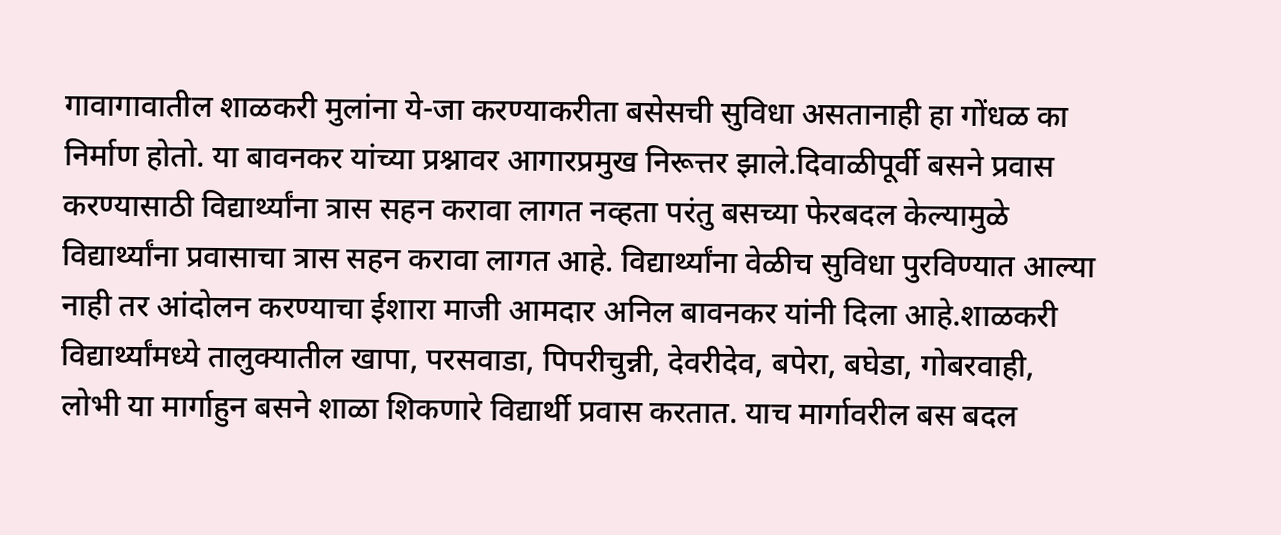गावागावातील शाळकरी मुलांना ये-जा करण्याकरीता बसेसची सुविधा असतानाही हा गोंधळ का निर्माण होतो. या बावनकर यांच्या प्रश्नावर आगारप्रमुख निरूत्तर झाले.दिवाळीपूर्वी बसने प्रवास करण्यासाठी विद्यार्थ्यांना त्रास सहन करावा लागत नव्हता परंतु बसच्या फेरबदल केल्यामुळे विद्यार्थ्यांना प्रवासाचा त्रास सहन करावा लागत आहे. विद्यार्थ्यांना वेळीच सुविधा पुरविण्यात आल्या नाही तर आंदोलन करण्याचा ईशारा माजी आमदार अनिल बावनकर यांनी दिला आहे.शाळकरी विद्यार्थ्यांमध्ये तालुक्यातील खापा, परसवाडा, पिपरीचुन्नी, देवरीदेव, बपेरा, बघेडा, गोबरवाही, लोभी या मार्गाहुन बसने शाळा शिकणारे विद्यार्थी प्रवास करतात. याच मार्गावरील बस बदल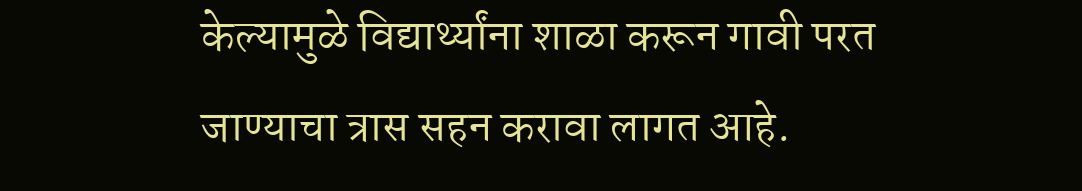केल्यामुळे विद्यार्थ्यांना शाळा करून गावी परत जाण्याचा त्रास सहन करावा लागत आहे.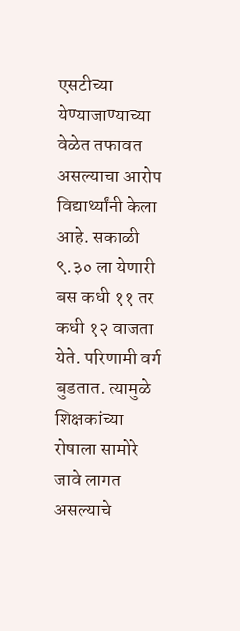एसटीच्या येण्याजाण्याच्या वेळेत तफावत असल्याचा आरोप विद्यार्थ्यांनी केला आहे. सकाळी ९.३० ला येणारी बस कधी ११ तर कधी १२ वाजता येते. परिणामी वर्ग बुडतात. त्यामुळे शिक्षकांच्या रोषाला सामोरे जावे लागत असल्याचे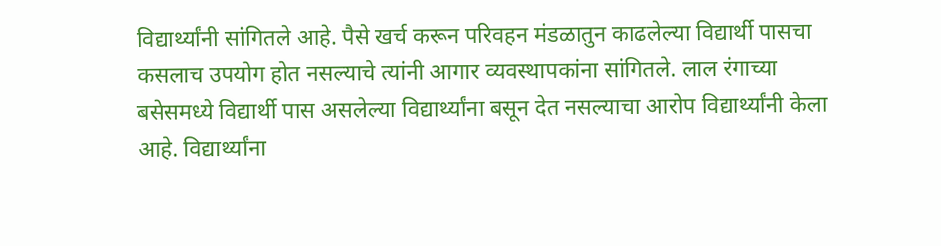विद्यार्थ्यांनी सांगितले आहे. पैसे खर्च करून परिवहन मंडळातुन काढलेल्या विद्यार्थी पासचा कसलाच उपयोग होत नसल्याचे त्यांनी आगार व्यवस्थापकांना सांगितले. लाल रंगाच्या बसेसमध्ये विद्यार्थी पास असलेल्या विद्यार्थ्यांना बसून देत नसल्याचा आरोप विद्यार्थ्यांनी केला आहे. विद्यार्थ्यांना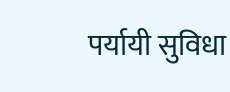पर्यायी सुविधा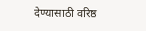देण्यासाठी वरिष्ठ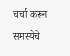चर्चा करून समस्येचे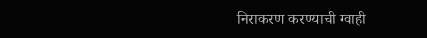निराकरण करण्याची ग्वाही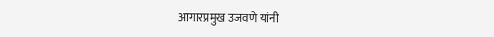आगारप्रमुख उजवणे यांनी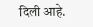दिली आहे.